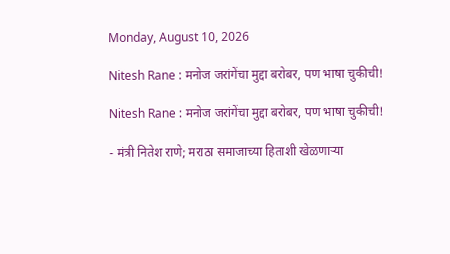Monday, August 10, 2026

Nitesh Rane : मनोज जरांगेंचा मुद्दा बरोबर, पण भाषा चुकीची!

Nitesh Rane : मनोज जरांगेंचा मुद्दा बरोबर, पण भाषा चुकीची!

- मंत्री नितेश राणे; मराठा समाजाच्या हिताशी खेळणाऱ्या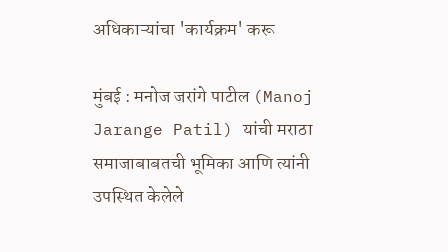अधिकाऱ्यांचा 'कार्यक्रम' करू

मुंबई : मनोज जरांगे पाटील (Manoj Jarange Patil) यांची मराठा समाजाबाबतची भूमिका आणि त्यांनी उपस्थित केलेले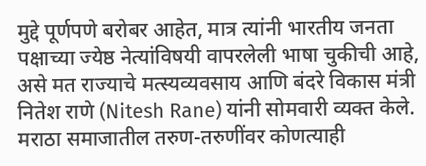मुद्दे पूर्णपणे बरोबर आहेत, मात्र त्यांनी भारतीय जनता पक्षाच्या ज्येष्ठ नेत्यांविषयी वापरलेली भाषा चुकीची आहे, असे मत राज्याचे मत्स्यव्यवसाय आणि बंदरे विकास मंत्री नितेश राणे (Nitesh Rane) यांनी सोमवारी व्यक्त केले. मराठा समाजातील तरुण-तरुणींवर कोणत्याही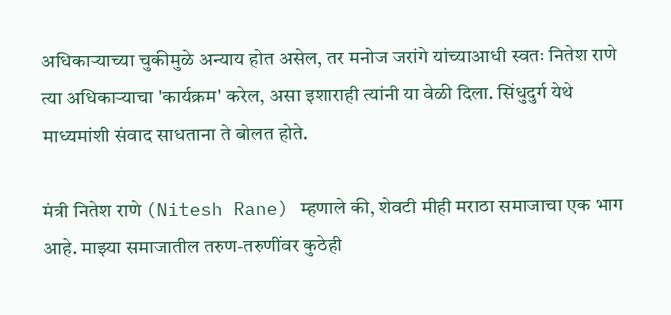अधिकाऱ्याच्या चुकीमुळे अन्याय होत असेल, तर मनोज जरांगे यांच्याआधी स्वतः नितेश राणे त्या अधिकाऱ्याचा 'कार्यक्रम' करेल, असा इशाराही त्यांनी या वेळी दिला. सिंधुदुर्ग येथे माध्यमांशी संवाद साधताना ते बोलत होते.

मंत्री नितेश राणे (Nitesh Rane) म्हणाले की, शेवटी मीही मराठा समाजाचा एक भाग आहे. माझ्या समाजातील तरुण-तरुणींवर कुठेही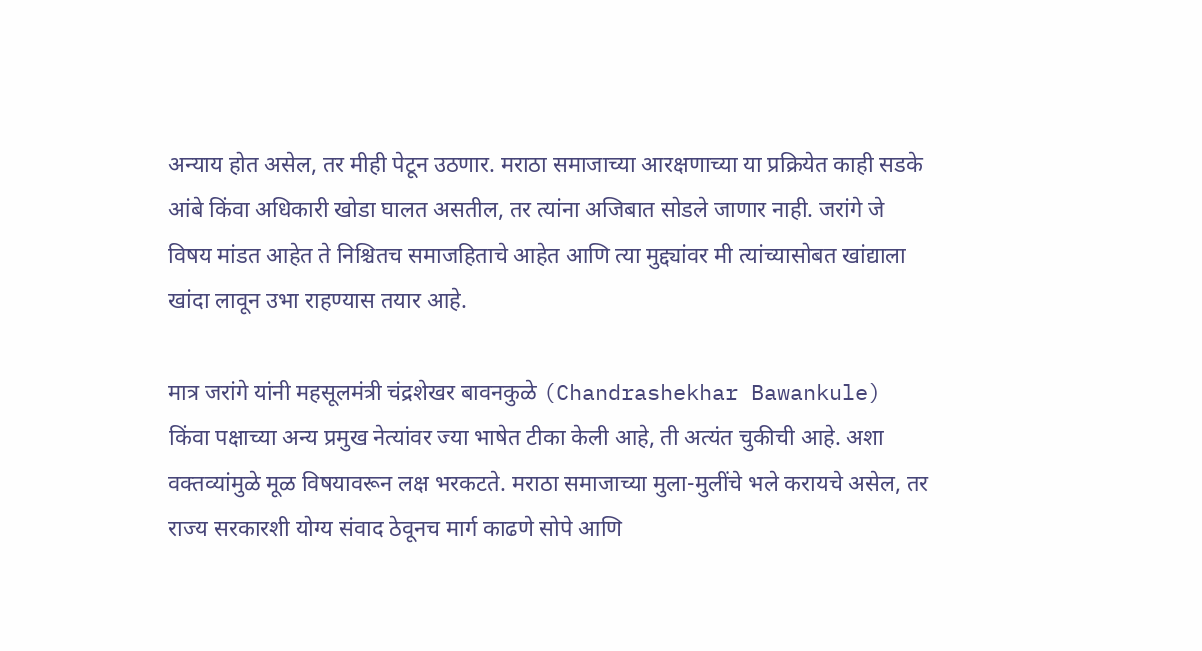अन्याय होत असेल, तर मीही पेटून उठणार. मराठा समाजाच्या आरक्षणाच्या या प्रक्रियेत काही सडके आंबे किंवा अधिकारी खोडा घालत असतील, तर त्यांना अजिबात सोडले जाणार नाही. जरांगे जे विषय मांडत आहेत ते निश्चितच समाजहिताचे आहेत आणि त्या मुद्द्यांवर मी त्यांच्यासोबत खांद्याला खांदा लावून उभा राहण्यास तयार आहे.

मात्र जरांगे यांनी महसूलमंत्री चंद्रशेखर बावनकुळे (Chandrashekhar Bawankule) किंवा पक्षाच्या अन्य प्रमुख नेत्यांवर ज्या भाषेत टीका केली आहे, ती अत्यंत चुकीची आहे. अशा वक्तव्यांमुळे मूळ विषयावरून लक्ष भरकटते. मराठा समाजाच्या मुला-मुलींचे भले करायचे असेल, तर राज्य सरकारशी योग्य संवाद ठेवूनच मार्ग काढणे सोपे आणि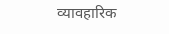व्यावहारिक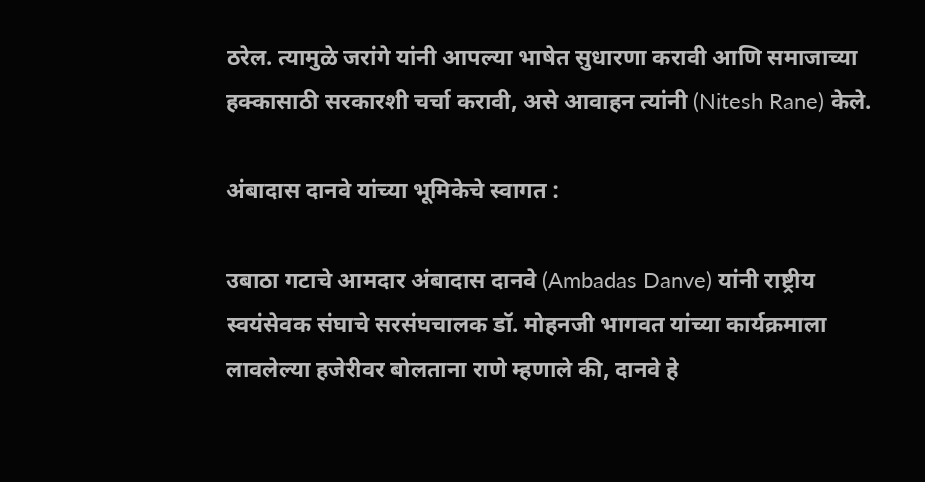ठरेल. त्यामुळे जरांगे यांनी आपल्या भाषेत सुधारणा करावी आणि समाजाच्या हक्कासाठी सरकारशी चर्चा करावी, असे आवाहन त्यांनी (Nitesh Rane) केले.

अंबादास दानवे यांच्या भूमिकेचे स्वागत :

उबाठा गटाचे आमदार अंबादास दानवे (Ambadas Danve) यांनी राष्ट्रीय स्वयंसेवक संघाचे सरसंघचालक डॉ. मोहनजी भागवत यांच्या कार्यक्रमाला लावलेल्या हजेरीवर बोलताना राणे म्हणाले की, दानवे हे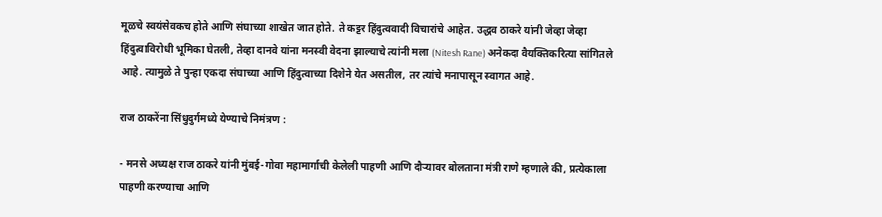मूळचे स्वयंसेवकच होते आणि संघाच्या शाखेत जात होते. ते कट्टर हिंदुत्ववादी विचारांचे आहेत. उद्धव ठाकरे यांनी जेव्हा जेव्हा हिंदुत्वाविरोधी भूमिका घेतली, तेव्हा दानवे यांना मनस्वी वेदना झाल्याचे त्यांनी मला (Nitesh Rane) अनेकदा वैयक्तिकरित्या सांगितले आहे. त्यामुळे ते पुन्हा एकदा संघाच्या आणि हिंदुत्वाच्या दिशेने येत असतील, तर त्यांचे मनापासून स्वागत आहे.

राज ठाकरेंना सिंधुदुर्गमध्ये येण्याचे निमंत्रण :

- मनसे अध्यक्ष राज ठाकरे यांनी मुंबई-गोवा महामार्गाची केलेली पाहणी आणि दौऱ्यावर बोलताना मंत्री राणे म्हणाले की, प्रत्येकाला पाहणी करण्याचा आणि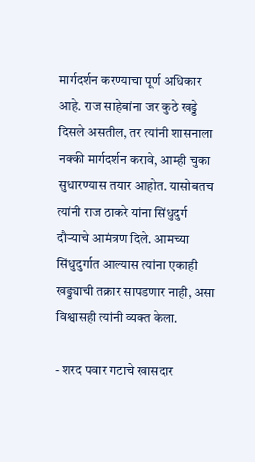मार्गदर्शन करण्याचा पूर्ण अधिकार आहे. राज साहेबांना जर कुठे खड्डे दिसले असतील, तर त्यांनी शासनाला नक्की मार्गदर्शन करावे, आम्ही चुका सुधारण्यास तयार आहोत. यासोबतच त्यांनी राज ठाकरे यांना सिंधुदुर्ग दौऱ्याचे आमंत्रण दिले. आमच्या सिंधुदुर्गात आल्यास त्यांना एकाही खड्ड्याची तक्रार सापडणार नाही, असा विश्वासही त्यांनी व्यक्त केला.

- शरद पवार गटाचे खासदार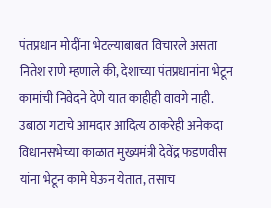पंतप्रधान मोदींना भेटल्याबाबत विचारले असता नितेश राणे म्हणाले की, देशाच्या पंतप्रधानांना भेटून कामांची निवेदने देणे यात काहीही वावगे नाही. उबाठा गटाचे आमदार आदित्य ठाकरेही अनेकदा विधानसभेच्या काळात मुख्यमंत्री देवेंद्र फडणवीस यांना भेटून कामे घेऊन येतात, तसाच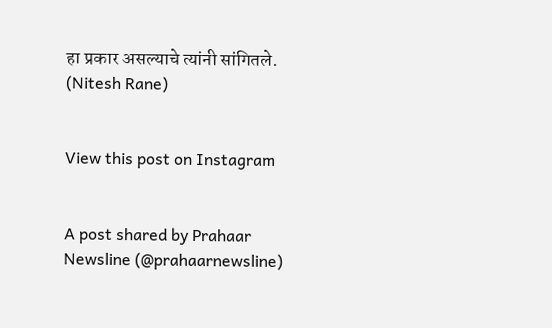हा प्रकार असल्याचे त्यांनी सांगितले. (Nitesh Rane)


View this post on Instagram


A post shared by Prahaar Newsline (@prahaarnewsline)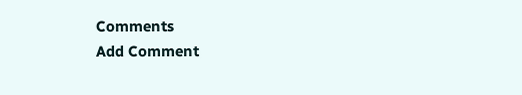Comments
Add Comment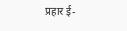प्रहार ई-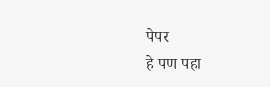पेपर
हे पण पहा